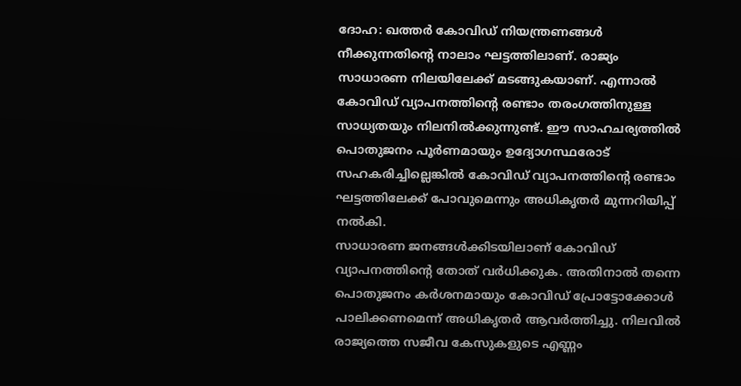ദോഹ: ഖത്തർ കോവിഡ് നിയന്ത്രണങ്ങൾ നീക്കുന്നതിന്റെ നാലാം ഘട്ടത്തിലാണ്. രാജ്യം സാധാരണ നിലയിലേക്ക് മടങ്ങുകയാണ്. എന്നാൽ കോവിഡ് വ്യാപനത്തിന്റെ രണ്ടാം തരംഗത്തിനുള്ള സാധ്യതയും നിലനിൽക്കുന്നുണ്ട്. ഈ സാഹചര്യത്തിൽ പൊതുജനം പൂർണമായും ഉദ്യോഗസ്ഥരോട് സഹകരിച്ചില്ലെങ്കിൽ കോവിഡ് വ്യാപനത്തിന്റെ രണ്ടാം ഘട്ടത്തിലേക്ക് പോവുമെന്നും അധികൃതർ മുന്നറിയിപ്പ് നൽകി.
സാധാരണ ജനങ്ങൾക്കിടയിലാണ് കോവിഡ് വ്യാപനത്തിന്റെ തോത് വർധിക്കുക. അതിനാൽ തന്നെ പൊതുജനം കർശനമായും കോവിഡ് പ്രോട്ടോക്കോൾ പാലിക്കണമെന്ന് അധികൃതർ ആവർത്തിച്ചു. നിലവിൽ രാജ്യത്തെ സജീവ കേസുകളുടെ എണ്ണം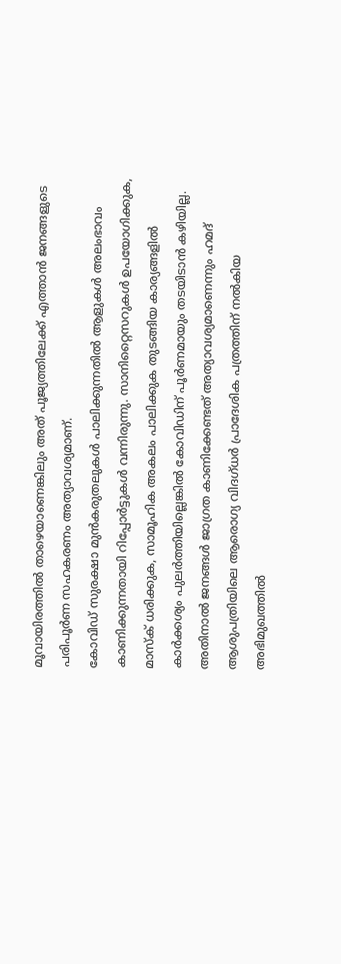മൂവായിരത്തിൽ താഴെയാണെങ്കിലും അത് പൂജ്യത്തിലേക്ക് എത്താൻ ജനങ്ങളുടെ പരിപൂർണ സഹകരണം അത്യാവശ്യമാണ്.
കോവിഡ് സുരക്ഷാ മുൻകരുതലുകൾ പാലിക്കുന്നതിൽ ആളുകൾ അലംഭാവം കാണിക്കുന്നതായി റിപ്പോർട്ടുകൾ വന്നിരുന്നു. സാനിറ്റൈസറുകൾ ഉപയോഗിക്കുക, മാസ്ക് ധരിക്കുക, സാമൂഹിക അകലം പാലിക്കുക തുടങ്ങിയ കാര്യങ്ങളിൽ കാർക്കശ്യം പുലർത്തിയില്ലെങ്കിൽ കോവിഡിന് പൂർണമായും തടയിടാൻ കഴിയില്ല. അതിനാൽ ജനങ്ങൾ ജാഗ്രത കാണിക്കേണ്ടത് അത്യാവശ്യമാണെന്നും ഹമദ് ആശുപത്രിയിലെ ആരൊഗ്യ വിദഗ്ധർ പ്രാദേശിക പത്രത്തിന് നൽകിയ അഭിമുഖത്തിൽ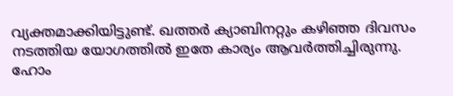വ്യക്തമാക്കിയിട്ടുണ്ട്. ഖത്തർ ക്യാബിനറ്റും കഴിഞ്ഞ ദിവസം നടത്തിയ യോഗത്തിൽ ഇതേ കാര്യം ആവർത്തിച്ചിരുന്നു.
ഹോം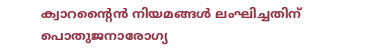ക്വാറന്റൈൻ നിയമങ്ങൾ ലംഘിച്ചതിന് പൊതുജനാരോഗ്യ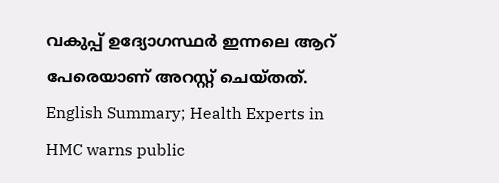വകുപ്പ് ഉദ്യോഗസ്ഥർ ഇന്നലെ ആറ് പേരെയാണ് അറസ്റ്റ് ചെയ്തത്.
English Summary; Health Experts in HMC warns public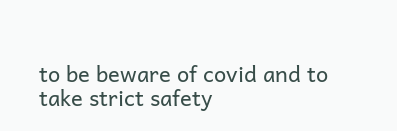to be beware of covid and to take strict safety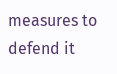measures to defend it